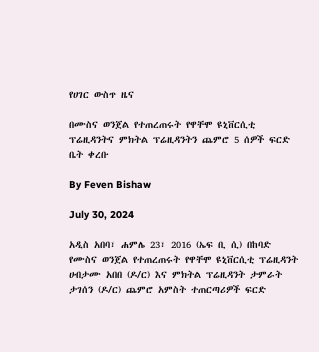የሀገር ውስጥ ዜና

በሙስና ወንጀል የተጠረጠሩት የዋቸሞ ዩኒቨርሲቲ ፕሬዚዳንትና ምክትል ፕሬዚዳንትን ጨምሮ 5 ሰዎች ፍርድ ቤት ቀረቡ

By Feven Bishaw

July 30, 2024

አዲስ አበባ፣ ሐምሌ 23፣ 2016 (ኤፍ ቢ ሲ) በከባድ የሙስና ወንጀል የተጠረጠሩት የዋቸሞ ዩኒቨርሲቲ ፕሬዚዳንት ሀብታሙ አበበ (ዶ/ር) እና ምክትል ፕሬዚዳንት ታምራት ታገሰን (ዶ/ር) ጨምሮ አምስት ተጠርጣሪዎች ፍርድ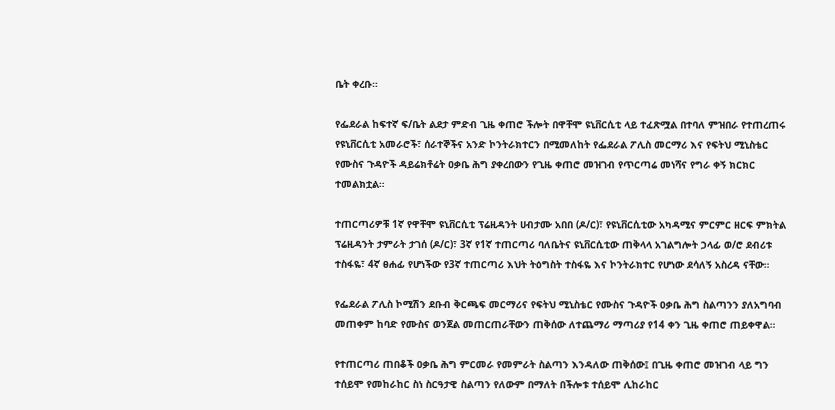ቤት ቀረቡ።

የፌደራል ከፍተኛ ፍ/ቤት ልደታ ምድብ ጊዜ ቀጠሮ ችሎት በዋቸሞ ዩኒቨርሲቲ ላይ ተፈጽሟል በተባለ ምዝበራ የተጠረጠሩ የዩኒቨርሲቲ አመራሮች፣ ሰራተኞችና አንድ ኮንትራክተርን በሚመለከት የፌደራል ፖሊስ መርማሪ እና የፍትህ ሚኒስቴር የሙስና ጉዳዮች ዳይሬክቶሬት ዐቃቤ ሕግ ያቀረበውን የጊዜ ቀጠሮ መዝገብ የጥርጣሬ መነሻና የግራ ቀኝ ክርክር ተመልክቷል።

ተጠርጣሪዎቹ 1ኛ የዋቸሞ ዩኒቨርሲቲ ፕሬዚዳንት ሀብታሙ አበበ (ዶ/ር)፣ የዩኒቨርሲቲው አካዳሚና ምርምር ዘርፍ ምክትል ፕሬዚዳንት ታምራት ታገሰ (ዶ/ር)፣ 3ኛ የ1ኛ ተጠርጣሪ ባለቤትና ዩኒቨርሲቲው ጠቅላላ አገልግሎት ኃላፊ ወ/ሮ ደብሪቱ ተስፋዬ፣ 4ኛ ፀሐፊ የሆነችው የ3ኛ ተጠርጣሪ እህት ትዕግስት ተስፋዬ እና ኮንትራክተር የሆነው ደሳለኝ አስረዳ ናቸው።

የፌደራል ፖሊስ ኮሚሽን ደቡብ ቅርጫፍ መርማሪና የፍትህ ሚኒስቴር የሙስና ጉዳዮች ዐቃቤ ሕግ ስልጣንን ያለአግባብ መጠቀም ከባድ የሙስና ወንጀል መጠርጠራቸውን ጠቅሰው ለተጨማሪ ማጣሪያ የ14 ቀን ጊዜ ቀጠሮ ጠይቀዋል።

የተጠርጣሪ ጠበቆች ዐቃቤ ሕግ ምርመራ የመምራት ስልጣን እንዳለው ጠቅሰው፤ በጊዜ ቀጠሮ መዝገብ ላይ ግን ተሰይሞ የመከራከር ስነ ስርዓታዊ ስልጣን የለውም በማለት በችሎቱ ተሰይሞ ሊከራከር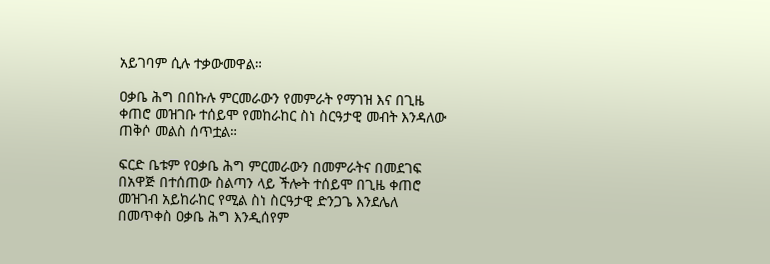አይገባም ሲሉ ተቃውመዋል።

ዐቃቤ ሕግ በበኩሉ ምርመራውን የመምራት የማገዝ እና በጊዜ ቀጠሮ መዝገቡ ተሰይሞ የመከራከር ስነ ስርዓታዊ መብት እንዳለው ጠቅሶ መልስ ሰጥቷል።

ፍርድ ቤቱም የዐቃቤ ሕግ ምርመራውን በመምራትና በመደገፍ በአዋጅ በተሰጠው ስልጣን ላይ ችሎት ተሰይሞ በጊዜ ቀጠሮ መዝገብ አይከራከር የሚል ስነ ስርዓታዊ ድንጋጌ እንደሌለ በመጥቀስ ዐቃቤ ሕግ እንዲሰየም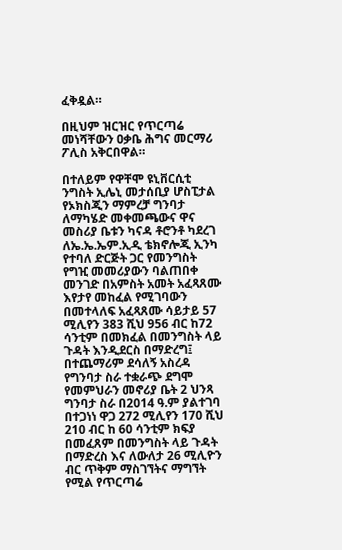ፈቅዷል።

በዚህም ዝርዝር የጥርጣሬ መነሻቸውን ዐቃቤ ሕግና መርማሪ ፖሊስ አቅርበዋል።

በተለይም የዋቸሞ ዩኒቨርሲቲ ንግስት ኢሌኒ መታሰቢያ ሆስፒታል የኦክስጂን ማምረቻ ግንባታ ለማካሄድ መቀመጫውና ዋና መስሪያ ቤቱን ካናዳ ቶሮንቶ ካደረገ ለኤ.ኤ.ኤም.ኢዲ ቴክኖሎጂ ኢንካ የተባለ ድርጅት ጋር የመንግስት የግዢ መመሪያውን ባልጠበቀ መንገድ በአምስት አመት አፈጻጸሙ እየታየ መከፈል የሚገባውን በመተላለፍ አፈጻጸሙ ሳይታይ 57 ሚሊየን 383 ሺህ 956 ብር ከ72 ሳንቲም በመክፈል በመንግስት ላይ ጉዳት እንዲደርስ በማድረግ፤ በተጨማሪም ደሳለኝ አስረዳ የግንባታ ስራ ተቋራጭ ደግሞ የመምህራን መኖሪያ ቤት 2 ህንጻ ግንባታ ስራ በ2014 ዓ.ም ያልተገባ በተጋነነ ዋጋ 272 ሚሊየን 170 ሺህ 210 ብር ከ 60 ሳንቲም ክፍያ በመፈጸም በመንግስት ላይ ጉዳት በማድረስ እና ለውለታ 26 ሚሊዮን ብር ጥቅም ማስገኘትና ማግኘት የሚል የጥርጣሬ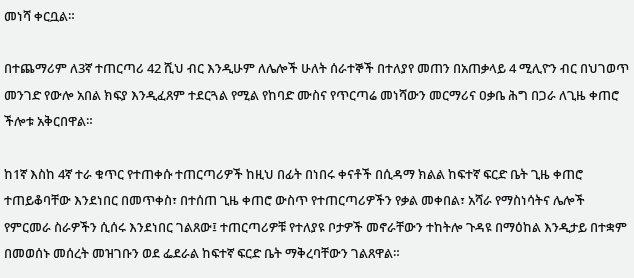መነሻ ቀርቧል።

በተጨማሪም ለ3ኛ ተጠርጣሪ 42 ሺህ ብር እንዲሁም ለሌሎች ሁለት ሰራተኞች በተለያየ መጠን በአጠቃላይ 4 ሚሊዮን ብር በህገወጥ መንገድ የውሎ አበል ክፍያ እንዲፈጸም ተደርጓል የሚል የከባድ ሙስና የጥርጣሬ መነሻውን መርማሪና ዐቃቤ ሕግ በጋራ ለጊዜ ቀጠሮ ችሎቱ አቅርበዋል።

ከ1ኛ እስከ 4ኛ ተራ ቁጥር የተጠቀሱ ተጠርጣሪዎች ከዚህ በፊት በነበሩ ቀናቶች በሲዳማ ክልል ከፍተኛ ፍርድ ቤት ጊዜ ቀጠሮ ተጠይቆባቸው እንደነበር በመጥቀስ፣ በተሰጠ ጊዜ ቀጠሮ ውስጥ የተጠርጣሪዎችን የቃል መቀበል፣ አሻራ የማስነሳትና ሌሎች የምርመራ ስራዎችን ሲሰሩ እንደነበር ገልጸው፤ ተጠርጣሪዎቹ የተለያዩ ቦታዎች መኖራቸውን ተከትሎ ጉዳዩ በማዕከል እንዲታይ በተቋም በመወሰኑ መሰረት መዝገቡን ወደ ፌደራል ከፍተኛ ፍርድ ቤት ማቅረባቸውን ገልጸዋል።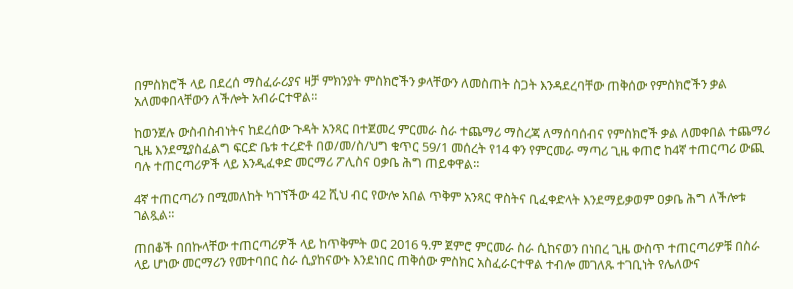በምስክሮች ላይ በደረሰ ማስፈራሪያና ዛቻ ምክንያት ምስክሮችን ቃላቸውን ለመስጠት ስጋት እንዳደረባቸው ጠቅሰው የምስክሮችን ቃል አለመቀበላቸውን ለችሎት አብራርተዋል።

ከወንጀሉ ውስብስብነትና ከደረሰው ጉዳት አንጻር በተጀመረ ምርመራ ስራ ተጨማሪ ማስረጃ ለማሰባሰብና የምስክሮች ቃል ለመቀበል ተጨማሪ ጊዜ እንደሚያስፈልግ ፍርድ ቤቱ ተረድቶ በወ/መ/ስ/ህግ ቁጥር 59/1 መሰረት የ14 ቀን የምርመራ ማጣሪ ጊዜ ቀጠሮ ከ4ኛ ተጠርጣሪ ውጪ ባሉ ተጠርጣሪዎች ላይ እንዲፈቀድ መርማሪ ፖሊስና ዐቃቤ ሕግ ጠይቀዋል።

4ኛ ተጠርጣሪን በሚመለከት ካገኘችው 42 ሺህ ብር የውሎ አበል ጥቅም አንጻር ዋስትና ቢፈቀድላት እንደማይቃወም ዐቃቤ ሕግ ለችሎቱ ገልጿል።

ጠበቆች በበኩላቸው ተጠርጣሪዎች ላይ ከጥቅምት ወር 2016 ዓ.ም ጀምሮ ምርመራ ስራ ሲከናወን በነበረ ጊዜ ውስጥ ተጠርጣሪዎቹ በስራ ላይ ሆነው መርማሪን የመተባበር ስራ ሲያከናውኑ እንደነበር ጠቅሰው ምስክር አስፈራርተዋል ተብሎ መገለጹ ተገቢነት የሌለውና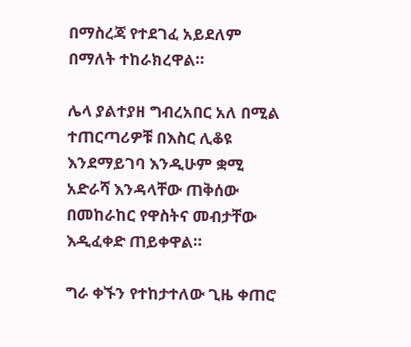በማስረጃ የተደገፈ አይደለም በማለት ተከራክረዋል።

ሌላ ያልተያዘ ግብረአበር አለ በሚል ተጠርጣሪዎቹ በእስር ሊቆዩ እንደማይገባ እንዲሁም ቋሚ አድራሻ እንዳላቸው ጠቅሰው በመከራከር የዋስትና መብታቸው እዲፈቀድ ጠይቀዋል።

ግራ ቀኙን የተከታተለው ጊዜ ቀጠሮ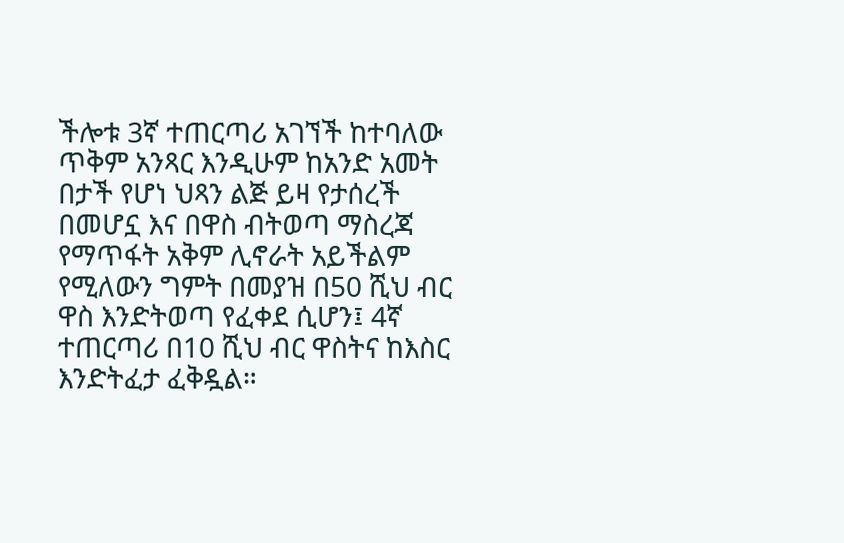ችሎቱ 3ኛ ተጠርጣሪ አገኘች ከተባለው ጥቅም አንጻር እንዲሁም ከአንድ አመት በታች የሆነ ህጻን ልጅ ይዛ የታሰረች በመሆኗ እና በዋስ ብትወጣ ማስረጃ የማጥፋት አቅም ሊኖራት አይችልም የሚለውን ግምት በመያዝ በ50 ሺህ ብር ዋስ እንድትወጣ የፈቀደ ሲሆን፤ 4ኛ ተጠርጣሪ በ10 ሺህ ብር ዋስትና ከእስር እንድትፈታ ፈቅዷል።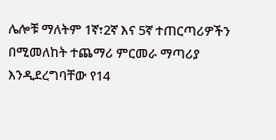ሌሎቹ ማለትም 1ኛ፣2ኛ እና 5ኛ ተጠርጣሪዎችን በሚመለከት ተጨማሪ ምርመራ ማጣሪያ እንዲደረግባቸው የ14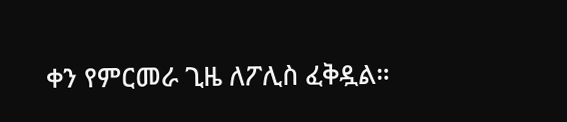ቀን የምርመራ ጊዜ ለፖሊስ ፈቅዷል።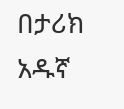በታሪክ አዱኛ